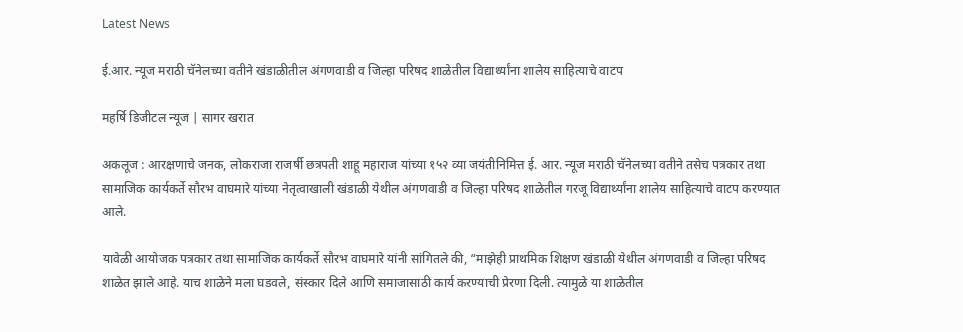Latest News

ई.आर. न्यूज मराठी चॅनेलच्या वतीने खंडाळीतील अंगणवाडी व जिल्हा परिषद शाळेतील विद्यार्थ्यांना शालेय साहित्याचे वाटप

महर्षि डिजीटल न्यूज | सागर खरात

अकलूज : आरक्षणाचे जनक, लोकराजा राजर्षी छत्रपती शाहू महाराज यांच्या १५२ व्या जयंतीनिमित्त ई. आर. न्यूज मराठी चॅनेलच्या वतीने तसेच पत्रकार तथा सामाजिक कार्यकर्ते सौरभ वाघमारे यांच्या नेतृत्वाखाली खंडाळी येथील अंगणवाडी व जिल्हा परिषद शाळेतील गरजू विद्यार्थ्यांना शालेय साहित्याचे वाटप करण्यात आले.

यावेळी आयोजक पत्रकार तथा सामाजिक कार्यकर्ते सौरभ वाघमारे यांनी सांगितले की, “माझेही प्राथमिक शिक्षण खंडाळी येथील अंगणवाडी व जिल्हा परिषद शाळेत झाले आहे. याच शाळेने मला घडवले, संस्कार दिले आणि समाजासाठी कार्य करण्याची प्रेरणा दिली. त्यामुळे या शाळेतील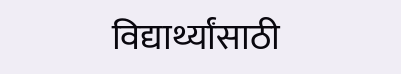विद्यार्थ्यांसाठी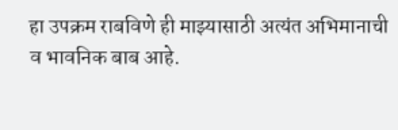हा उपक्रम राबविणे ही माझ्यासाठी अत्यंत अभिमानाची व भावनिक बाब आहे.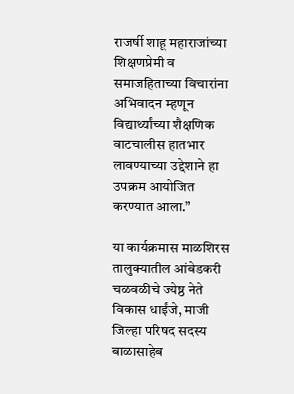राजर्षी शाहू महाराजांच्या शिक्षणप्रेमी व समाजहिताच्या विचारांना अभिवादन म्हणून विद्यार्थ्यांच्या शैक्षणिक वाटचालीस हातभार लावण्याच्या उद्देशाने हा उपक्रम आयोजित करण्यात आला.”

या कार्यक्रमास माळशिरस तालुक्यातील आंबेडकरी चळवळीचे ज्येष्ठ नेते विकास धाईंजे, माजी जिल्हा परिषद सदस्य बाळासाहेब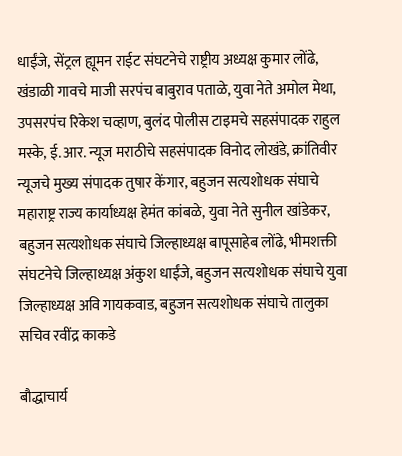धाईंजे, सेंट्रल ह्यूमन राईट संघटनेचे राष्ट्रीय अध्यक्ष कुमार लोंढे, खंडाळी गावचे माजी सरपंच बाबुराव पताळे, युवा नेते अमोल मेथा, उपसरपंच रिकेश चव्हाण, बुलंद पोलीस टाइमचे सहसंपादक राहुल मस्के, ई. आर. न्यूज मराठीचे सहसंपादक विनोद लोखंडे, क्रांतिवीर न्यूजचे मुख्य संपादक तुषार केंगार, बहुजन सत्यशोधक संघाचे महाराष्ट्र राज्य कार्याध्यक्ष हेमंत कांबळे, युवा नेते सुनील खांडेकर, बहुजन सत्यशोधक संघाचे जिल्हाध्यक्ष बापूसाहेब लोंढे, भीमशक्ती संघटनेचे जिल्हाध्यक्ष अंकुश धाईंजे, बहुजन सत्यशोधक संघाचे युवा जिल्हाध्यक्ष अवि गायकवाड, बहुजन सत्यशोधक संघाचे तालुका सचिव रवींद्र काकडे

बौद्धाचार्य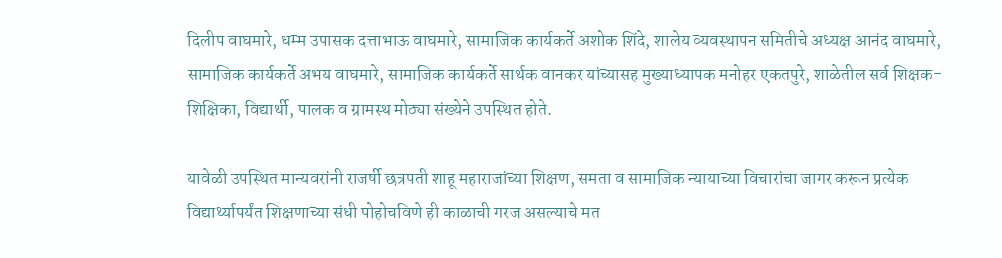दिलीप वाघमारे, धम्म उपासक दत्ताभाऊ वाघमारे, सामाजिक कार्यकर्ते अशोक शिंदे, शालेय व्यवस्थापन समितीचे अध्यक्ष आनंद वाघमारे, सामाजिक कार्यकर्ते अभय वाघमारे, सामाजिक कार्यकर्ते सार्थक वानकर यांच्यासह मुख्याध्यापक मनोहर एकतपुरे, शाळेतील सर्व शिक्षक-शिक्षिका, विद्यार्थी, पालक व ग्रामस्थ मोठ्या संख्येने उपस्थित होते.

यावेळी उपस्थित मान्यवरांनी राजर्षी छत्रपती शाहू महाराजांच्या शिक्षण, समता व सामाजिक न्यायाच्या विचारांचा जागर करून प्रत्येक विद्यार्थ्यापर्यंत शिक्षणाच्या संधी पोहोचविणे ही काळाची गरज असल्याचे मत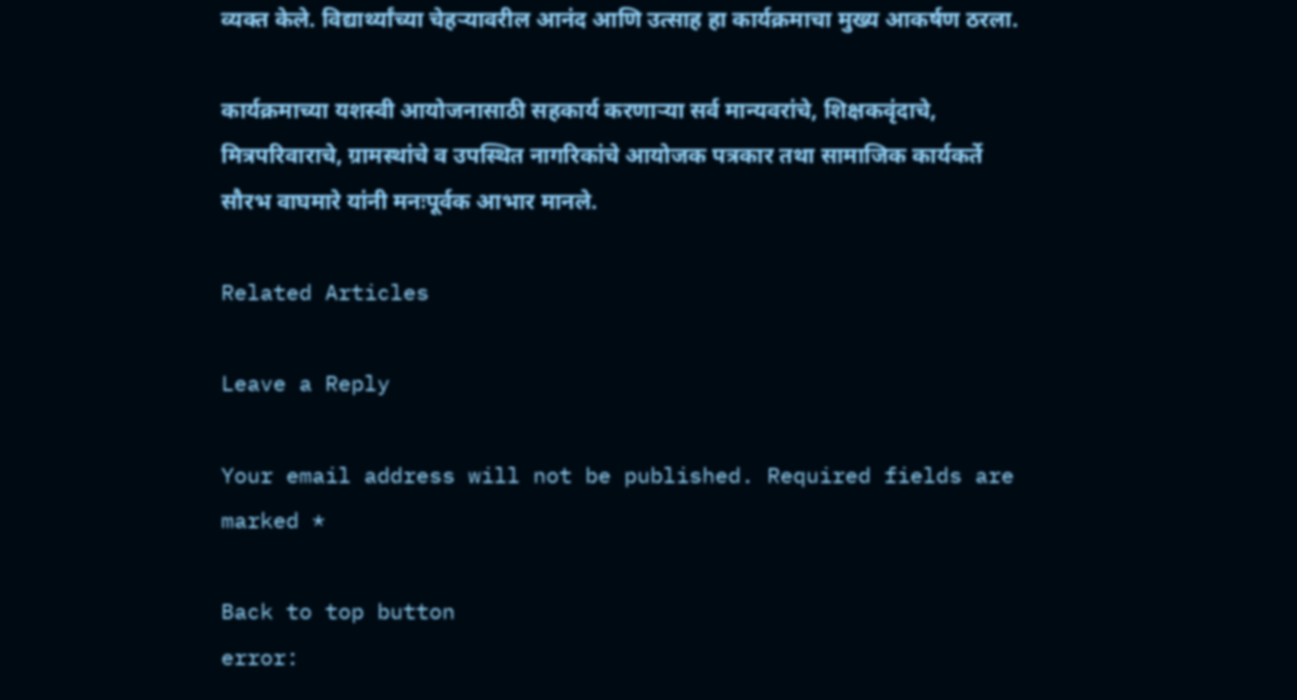व्यक्त केले. विद्यार्थ्यांच्या चेहऱ्यावरील आनंद आणि उत्साह हा कार्यक्रमाचा मुख्य आकर्षण ठरला.

कार्यक्रमाच्या यशस्वी आयोजनासाठी सहकार्य करणाऱ्या सर्व मान्यवरांचे, शिक्षकवृंदाचे, मित्रपरिवाराचे, ग्रामस्थांचे व उपस्थित नागरिकांचे आयोजक पत्रकार तथा सामाजिक कार्यकर्ते सौरभ वाघमारे यांनी मनःपूर्वक आभार मानले.

Related Articles

Leave a Reply

Your email address will not be published. Required fields are marked *

Back to top button
error: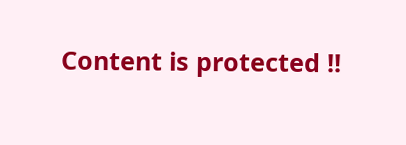Content is protected !!